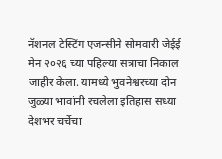नॅशनल टेस्टिंग एजन्सीने सोमवारी जेईई मेन २०२६ च्या पहिल्या सत्राचा निकाल जाहीर केला. यामध्ये भुवनेश्वरच्या दोन जुळ्या भावांनी रचलेला इतिहास सध्या देशभर चर्चेचा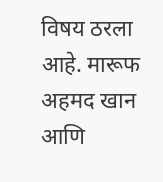विषय ठरला आहे. मारूफ अहमद खान आणि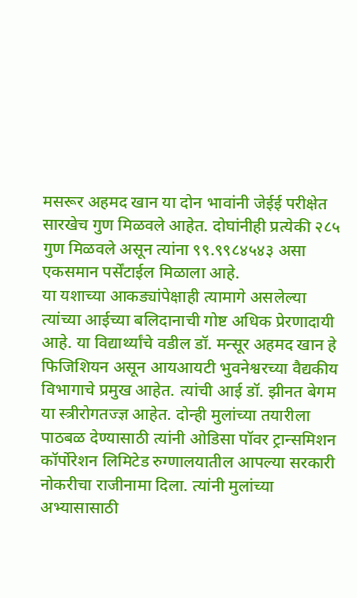मसरूर अहमद खान या दोन भावांनी जेईई परीक्षेत सारखेच गुण मिळवले आहेत. दोघांनीही प्रत्येकी २८५ गुण मिळवले असून त्यांना ९९.९९८४५४३ असा एकसमान पर्सेंटाईल मिळाला आहे.
या यशाच्या आकड्यांपेक्षाही त्यामागे असलेल्या त्यांच्या आईच्या बलिदानाची गोष्ट अधिक प्रेरणादायी आहे. या विद्यार्थ्यांचे वडील डॉ. मन्सूर अहमद खान हे फिजिशियन असून आयआयटी भुवनेश्वरच्या वैद्यकीय विभागाचे प्रमुख आहेत. त्यांची आई डॉ. झीनत बेगम या स्त्रीरोगतज्ज्ञ आहेत. दोन्ही मुलांच्या तयारीला पाठबळ देण्यासाठी त्यांनी ओडिसा पॉवर ट्रान्समिशन कॉर्पोरेशन लिमिटेड रुग्णालयातील आपल्या सरकारी नोकरीचा राजीनामा दिला. त्यांनी मुलांच्या अभ्यासासाठी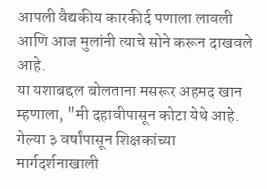आपली वैद्यकीय कारकीर्द पणाला लावली आणि आज मुलांनी त्याचे सोने करून दाखवले आहे.
या यशाबद्दल बोलताना मसरूर अहमद खान म्हणाला, "मी दहावीपासून कोटा येथे आहे. गेल्या ३ वर्षांपासून शिक्षकांच्या मार्गदर्शनाखाली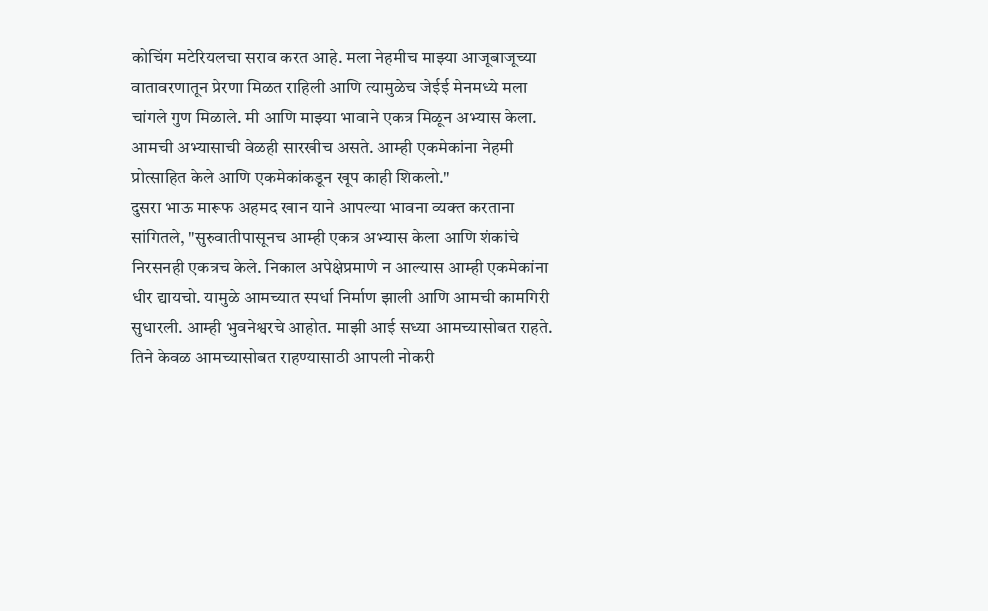कोचिंग मटेरियलचा सराव करत आहे. मला नेहमीच माझ्या आजूबाजूच्या वातावरणातून प्रेरणा मिळत राहिली आणि त्यामुळेच जेईई मेनमध्ये मला चांगले गुण मिळाले. मी आणि माझ्या भावाने एकत्र मिळून अभ्यास केला. आमची अभ्यासाची वेळही सारखीच असते. आम्ही एकमेकांना नेहमी प्रोत्साहित केले आणि एकमेकांकडून खूप काही शिकलो."
दुसरा भाऊ मारूफ अहमद खान याने आपल्या भावना व्यक्त करताना सांगितले, "सुरुवातीपासूनच आम्ही एकत्र अभ्यास केला आणि शंकांचे निरसनही एकत्रच केले. निकाल अपेक्षेप्रमाणे न आल्यास आम्ही एकमेकांना धीर द्यायचो. यामुळे आमच्यात स्पर्धा निर्माण झाली आणि आमची कामगिरी सुधारली. आम्ही भुवनेश्वरचे आहोत. माझी आई सध्या आमच्यासोबत राहते. तिने केवळ आमच्यासोबत राहण्यासाठी आपली नोकरी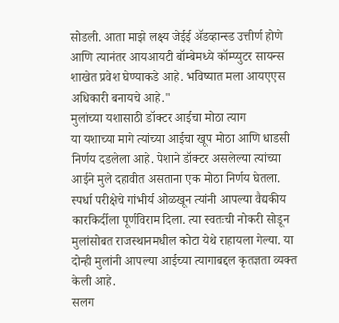सोडली. आता माझे लक्ष्य जेईई ॲडव्हान्स्ड उत्तीर्ण होणे आणि त्यानंतर आयआयटी बॉम्बेमध्ये कॉम्प्युटर सायन्स शाखेत प्रवेश घेण्याकडे आहे. भविष्यात मला आयएएस अधिकारी बनायचे आहे."
मुलांच्या यशासाठी डॉक्टर आईचा मोठा त्याग
या यशाच्या मागे त्यांच्या आईचा खूप मोठा आणि धाडसी निर्णय दडलेला आहे. पेशाने डॉक्टर असलेल्या त्यांच्या आईने मुले दहावीत असताना एक मोठा निर्णय घेतला. स्पर्धा परीक्षेचे गांभीर्य ओळखून त्यांनी आपल्या वैद्यकीय कारकिर्दीला पूर्णविराम दिला. त्या स्वतःची नोकरी सोडून मुलांसोबत राजस्थानमधील कोटा येथे राहायला गेल्या. या दोन्ही मुलांनी आपल्या आईच्या त्यागाबद्दल कृतज्ञता व्यक्त केली आहे.
सलग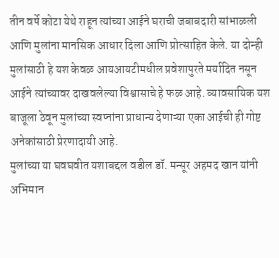तीन वर्षे कोटा येथे राहून त्यांच्या आईने घराची जबाबदारी सांभाळली आणि मुलांना मानसिक आधार दिला आणि प्रोत्साहित केले. या दोन्ही मुलांसाठी हे यश केवळ आयआयटीमधील प्रवेशापुरते मर्यादित नसून आईने त्यांच्यावर दाखवलेल्या विश्वासाचे हे फळ आहे. व्यावसायिक यश बाजूला ठेवून मुलांच्या स्वप्नांना प्राधान्य देणाऱ्या एका आईची ही गोष्ट अनेकांसाठी प्रेरणादायी आहे.
मुलांच्या या घवघवीत यशाबद्दल वडील डॉ. मन्सूर अहमद खान यांनी अभिमान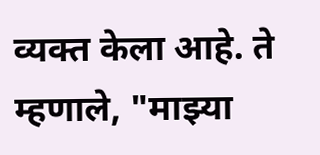व्यक्त केला आहे. ते म्हणाले, "माझ्या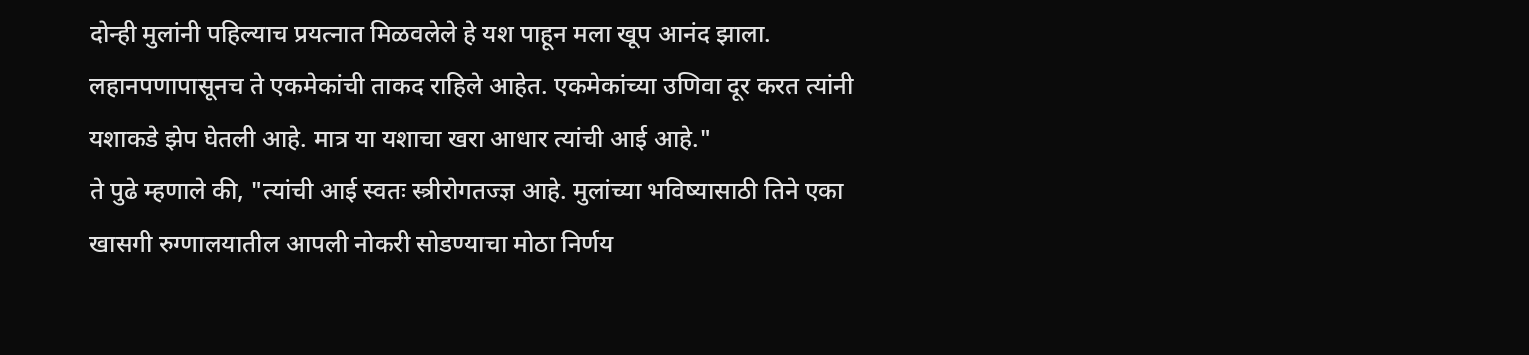दोन्ही मुलांनी पहिल्याच प्रयत्नात मिळवलेले हे यश पाहून मला खूप आनंद झाला. लहानपणापासूनच ते एकमेकांची ताकद राहिले आहेत. एकमेकांच्या उणिवा दूर करत त्यांनी यशाकडे झेप घेतली आहे. मात्र या यशाचा खरा आधार त्यांची आई आहे."
ते पुढे म्हणाले की, "त्यांची आई स्वतः स्त्रीरोगतज्ज्ञ आहे. मुलांच्या भविष्यासाठी तिने एका खासगी रुग्णालयातील आपली नोकरी सोडण्याचा मोठा निर्णय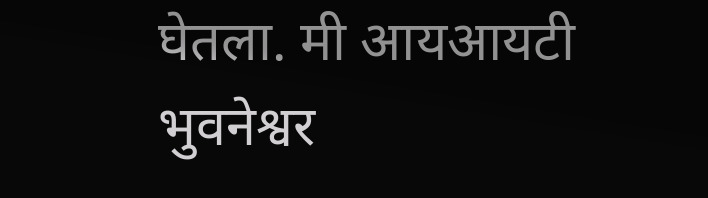घेतला. मी आयआयटी भुवनेश्वर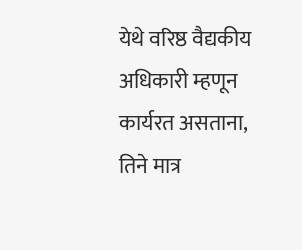येथे वरिष्ठ वैद्यकीय अधिकारी म्हणून कार्यरत असताना, तिने मात्र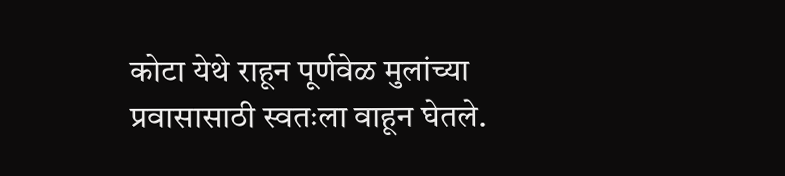कोटा येथे राहून पूर्णवेळ मुलांच्या प्रवासासाठी स्वतःला वाहून घेतले.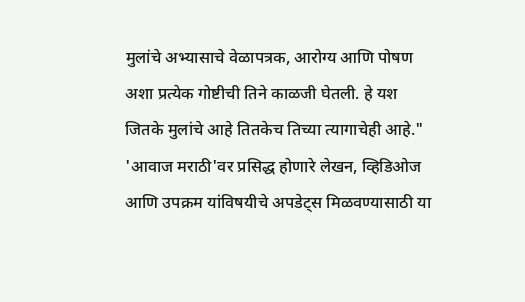मुलांचे अभ्यासाचे वेळापत्रक, आरोग्य आणि पोषण अशा प्रत्येक गोष्टीची तिने काळजी घेतली. हे यश जितके मुलांचे आहे तितकेच तिच्या त्यागाचेही आहे."
'आवाज मराठी'वर प्रसिद्ध होणारे लेखन, व्हिडिओज आणि उपक्रम यांविषयीचे अपडेट्स मिळवण्यासाठी या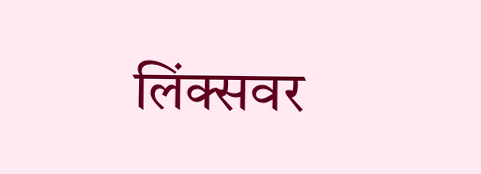लिंक्सवर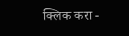क्लिक करा -